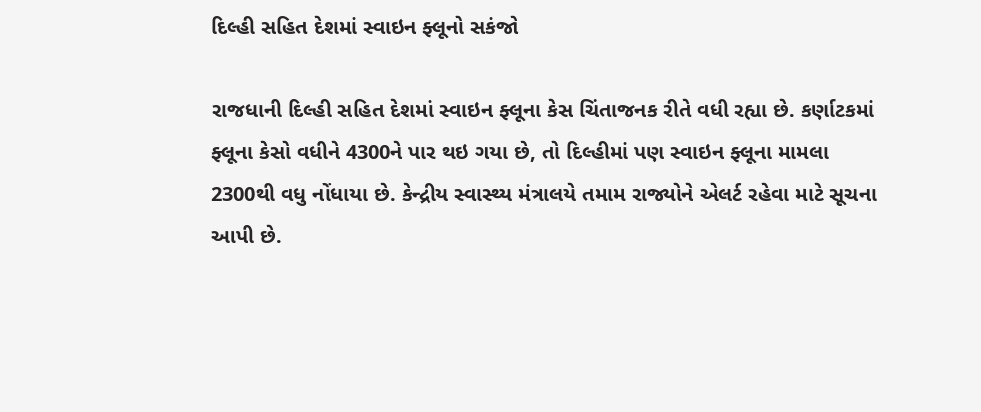દિલ્હી સહિત દેશમાં સ્વાઇન ફ્લૂનો સકંજો

રાજધાની દિલ્હી સહિત દેશમાં સ્વાઇન ફ્લૂના કેસ ચિંતાજનક રીતે વધી રહ્યા છે. કર્ણાટકમાં ફ્લૂના કેસો વધીને 4300ને પાર થઇ ગયા છે, તો દિલ્હીમાં પણ સ્વાઇન ફ્લૂના મામલા 2300થી વધુ નોંધાયા છે. કેન્દ્રીય સ્વાસ્થ્ય મંત્રાલયે તમામ રાજ્યોને એલર્ટ રહેવા માટે સૂચના આપી છે.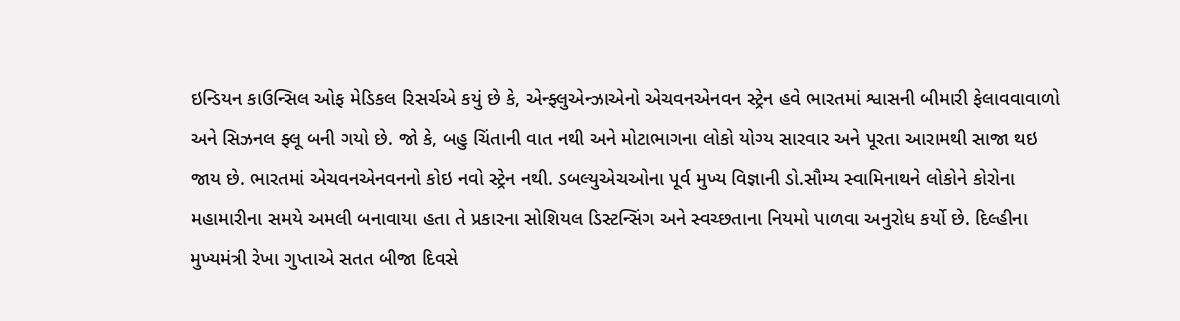ઇન્ડિયન કાઉન્સિલ ઓફ મેડિકલ રિસર્ચએ કયું છે કે, એન્ફ્લુએન્ઝાએનો એચવનએનવન સ્ટ્રેન હવે ભારતમાં શ્વાસની બીમારી ફેલાવવાવાળો અને સિઝનલ ફ્લૂ બની ગયો છે. જો કે, બહુ ચિંતાની વાત નથી અને મોટાભાગના લોકો યોગ્ય સારવાર અને પૂરતા આરામથી સાજા થઇ જાય છે. ભારતમાં એચવનએનવનનો કોઇ નવો સ્ટ્રેન નથી. ડબલ્યુએચઓના પૂર્વ મુખ્ય વિજ્ઞાની ડો.સૌમ્ય સ્વામિનાથને લોકોને કોરોના મહામારીના સમયે અમલી બનાવાયા હતા તે પ્રકારના સોશિયલ ડિસ્ટન્સિંગ અને સ્વચ્છતાના નિયમો પાળવા અનુરોધ કર્યો છે. દિલ્હીના મુખ્યમંત્રી રેખા ગુપ્તાએ સતત બીજા દિવસે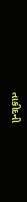તાકીદની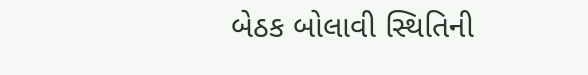બેઠક બોલાવી સ્થિતિની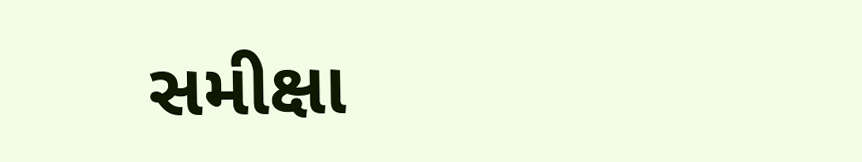સમીક્ષા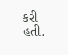કરી હતી.